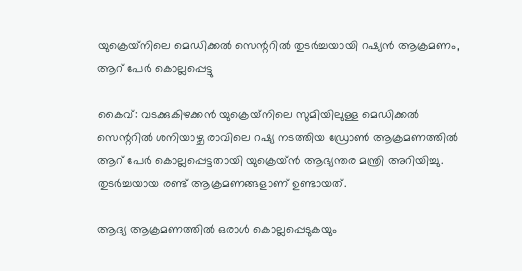യുക്രെയ്‌നിലെ മെഡിക്കല്‍ സെന്ററില്‍ തുടര്‍ച്ചയായി റഷ്യന്‍ ആക്രമണം, ആറ് പേര്‍ കൊല്ലപ്പെട്ടു

കൈവ്: വടക്കുകിഴക്കന്‍ യുക്രെയ്‌നിലെ സുമിയിലുള്ള മെഡിക്കല്‍ സെന്ററില്‍ ശനിയാഴ്ച രാവിലെ റഷ്യ നടത്തിയ ഡ്രോണ്‍ ആക്രമണത്തില്‍ ആറ് പേര്‍ കൊല്ലപ്പെട്ടതായി യുക്രെയ്ന്‍ ആഭ്യന്തര മന്ത്രി അറിയിച്ചു. തുടര്‍ച്ചയായ രണ്ട് ആക്രമണങ്ങളാണ് ഉണ്ടായത്.

ആദ്യ ആക്രമണത്തില്‍ ഒരാള്‍ കൊല്ലപ്പെടുകയും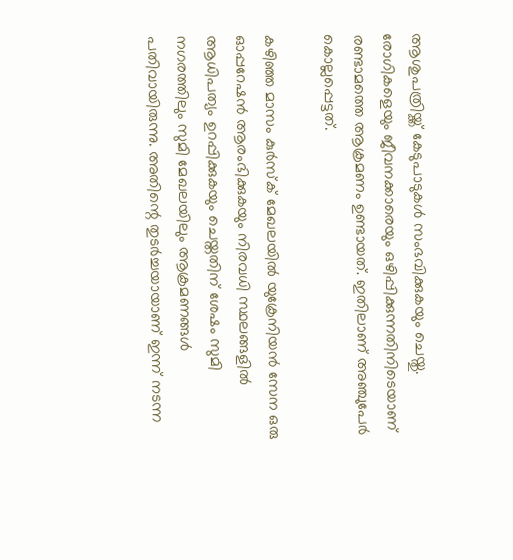ആശുപത്രിയ്ക്ക് കേടുപാടുകള്‍ സംഭവിക്കുകയും ചെയ്തു. രോഗികളെയും ജീവനക്കാരെയും ഒഴിപ്പിക്കുന്നതിനിടെയാണ് രണ്ടാമത്തെ ആക്രമണം ഉണ്ടായത്. ഇതിലാണ് അഞ്ചുപേര്‍ കൊല്ലപ്പെട്ടത്.

കഴിഞ്ഞ മാസം കുര്‍സ്‌ക് മേഖലയില്‍ യുക്രേനിയന്‍ സേന ഒരു ഓപ്പറേഷന്‍ ആരംഭിക്കുകയും നിരവധി സ്ഥലങ്ങളില്‍ ആധിപത്യം ഉറപ്പിക്കുകയും ചെയ്തതിന് ശേഷം സുമി നഗരത്തിലും സുമി മേഖലയിലും ആക്രമണങ്ങള്‍ പതിവായിരുന്നു. അതിന്റെ തുടര്‍ച്ചയായാണ് ഇന്ന് നടന്ന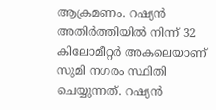ആക്രമണം. റഷ്യന്‍ അതിര്‍ത്തിയില്‍ നിന്ന് 32 കിലോമീറ്റര്‍ അകലെയാണ് സുമി നഗരം സ്ഥിതി ചെയ്യുന്നത്. റഷ്യന്‍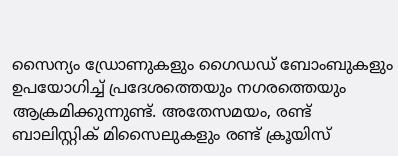സൈന്യം ഡ്രോണുകളും ഗൈഡഡ് ബോംബുകളും ഉപയോഗിച്ച് പ്രദേശത്തെയും നഗരത്തെയും ആക്രമിക്കുന്നുണ്ട്. അതേസമയം, രണ്ട് ബാലിസ്റ്റിക് മിസൈലുകളും രണ്ട് ക്രൂയിസ്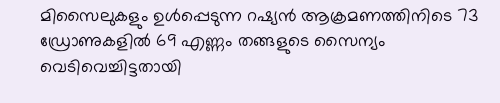മിസൈലുകളും ഉള്‍പ്പെടുന്ന റഷ്യന്‍ ആക്രമണത്തിനിടെ 73 ഡ്രോണുകളില്‍ 69 എണ്ണം തങ്ങളുടെ സൈന്യം വെടിവെച്ചിട്ടതായി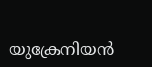യുക്രേനിയന്‍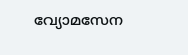വ്യോമസേന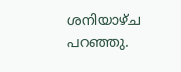ശനിയാഴ്ച പറഞ്ഞു.